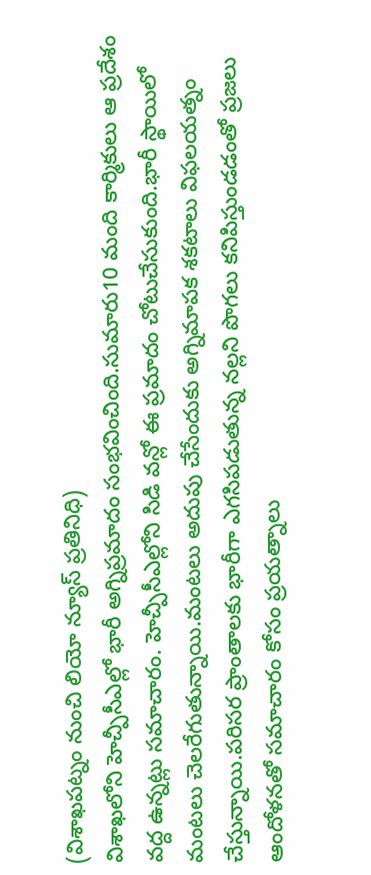(విశాఖపట్నం నుంచి లియో న్యూస్ ప్రతినిధి)
విశాఖలోని హెచ్పీసీఎల్లో భారీ అగ్నిప్రమాదం సంభవించింది.సుమారు10 మంది కార్మికులు ఆ ప్రదేశం వద్ద ఉన్నట్లు సమాచారం. హెచ్పీసీఎల్లోని సిడి వన్లో ఈ ప్రమాదం చోటుచేసుకుంది.భారీ స్థాయిలో మంటలు చెలరేగుతున్నాయి.మంటలు అదుపు చేసేందుకు అగ్నిమాపక శకటాలు విఫలయత్నం చేస్తున్నాయి.పరిసర ప్రాంతాలకు భారీగా ఎగసిపడుతున్న నల్లని పొగలు కనిపిస్తుండడంతో ప్రజలు ఆందోళనతో సమాచారం కోసం ప్రయత్నాలు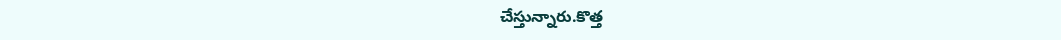చేస్తున్నారు.కొత్త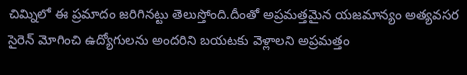చిమ్నిలో ఈ ప్రమాదం జరిగినట్టు తెలుస్తోంది.దీంతో అప్రమత్తమైన యజమాన్యం అత్యవసర సైరెన్ మోగించి ఉద్యోగులను అందరిని బయటకు వెళ్లాలని అప్రమత్తం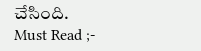చేసింది.
Must Read ;-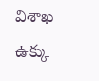విశాఖ ఉక్కు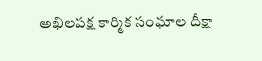అఖిలపక్ష కార్మిక సంఘాల దీక్షా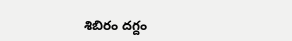శిబిరం దగ్దం